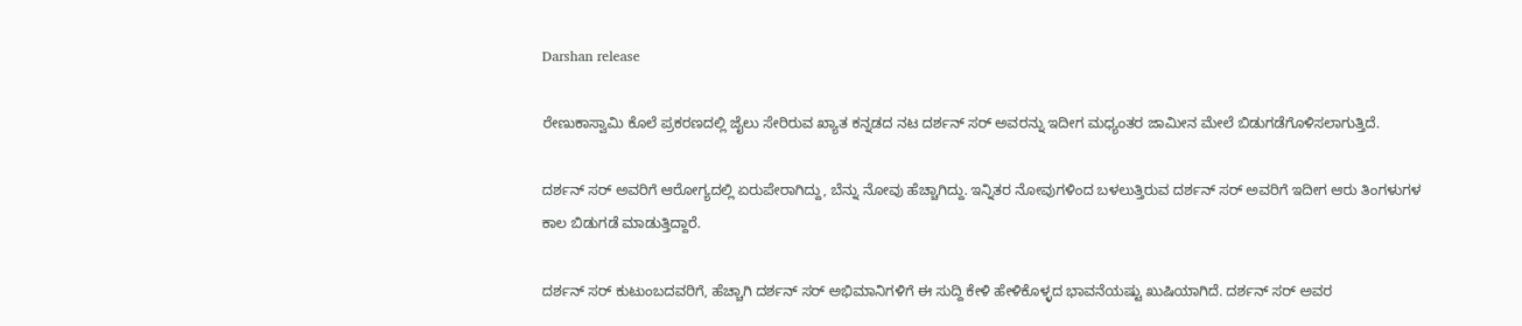Darshan release

ರೇಣುಕಾಸ್ವಾಮಿ ಕೊಲೆ ಪ್ರಕರಣದಲ್ಲಿ ಜೈಲು ಸೇರಿರುವ ಖ್ಯಾತ ಕನ್ನಡದ ನಟ ದರ್ಶನ್ ಸರ್ ಅವರನ್ನು ಇದೀಗ ಮಧ್ಯಂತರ ಜಾಮೀನ ಮೇಲೆ ಬಿಡುಗಡೆಗೊಳಿಸಲಾಗುತ್ತಿದೆ.

ದರ್ಶನ್ ಸರ್ ಅವರಿಗೆ ಆರೋಗ್ಯದಲ್ಲಿ ಏರುಪೇರಾಗಿದ್ದು, ಬೆನ್ನು ನೋವು ಹೆಚ್ಚಾಗಿದ್ದು. ಇನ್ನಿತರ ನೋವುಗಳಿಂದ ಬಳಲುತ್ತಿರುವ ದರ್ಶನ್ ಸರ್ ಅವರಿಗೆ ಇದೀಗ ಆರು ತಿಂಗಳುಗಳ ಕಾಲ ಬಿಡುಗಡೆ ಮಾಡುತ್ತಿದ್ದಾರೆ.

ದರ್ಶನ್ ಸರ್ ಕುಟುಂಬದವರಿಗೆ, ಹೆಚ್ಚಾಗಿ ದರ್ಶನ್ ಸರ್ ಅಭಿಮಾನಿಗಳಿಗೆ ಈ ಸುದ್ದಿ ಕೇಳಿ ಹೇಳಿಕೊಳ್ಳದ ಭಾವನೆಯಷ್ಟು ಖುಷಿಯಾಗಿದೆ. ದರ್ಶನ್ ಸರ್ ಅವರ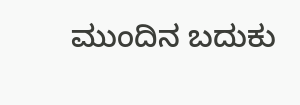ಮುಂದಿನ ಬದುಕು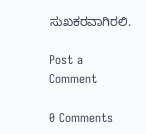ಸುಖಕರವಾಗಿರಲಿ.

Post a Comment

0 Comments